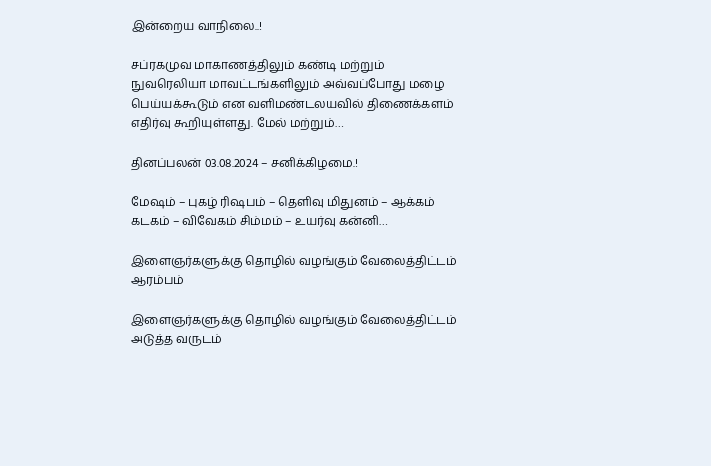இன்றைய வாநிலை..!

சப்ரகமுவ மாகாணத்திலும் கண்டி மற்றும் நுவரெலியா மாவட்டங்களிலும் அவ்வப்போது மழை பெய்யக்கூடும் என வளிமண்டலயவில் திணைக்களம் எதிர்வு கூறியுள்ளது. மேல் மற்றும்…

தினப்பலன் 03.08.2024 – சனிக்கிழமை.!

மேஷம் – புகழ் ரிஷபம் – தெளிவு மிதுனம் – ஆக்கம் கடகம் – விவேகம் சிம்மம் – உயர்வு கன்னி…

இளைஞர்களுக்கு தொழில் வழங்கும் வேலைத்திட்டம் ஆரம்பம்

இளைஞர்களுக்கு தொழில் வழங்கும் வேலைத்திட்டம் அடுத்த வருடம்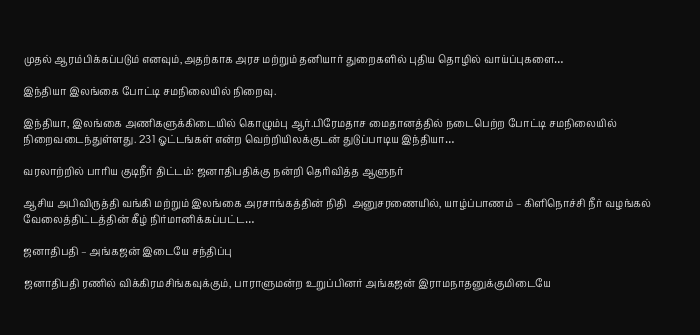முதல் ஆரம்பிக்கப்படும் எனவும்,அதற்காக அரச மற்றும் தனியார் துறைகளில் புதிய தொழில் வாய்ப்புகளை…

இந்தியா இலங்கை போட்டி சமநிலையில் நிறைவு.

இந்தியா, இலங்கை அணிகளுக்கிடையில் கொழும்பு ஆர்.பிரேமதாச மைதானத்தில் நடைபெற்ற போட்டி சமநிலையில் நிறைவடைந்துள்ளது. 231 ஓட்டங்கள் என்ற வெற்றியிலக்குடன் துடுப்பாடிய இந்தியா…

வரலாற்றில் பாரிய குடிநீர் திட்டம்: ஜனாதிபதிக்கு நன்றி தெரிவித்த ஆளுநர்

ஆசிய அபிவிருத்தி வங்கி மற்றும் இலங்கை அரசாங்கத்தின் நிதி  அனுசரணையில், யாழ்ப்பாணம் – கிளிநொச்சி நீர் வழங்கல் வேலைத்திட்டத்தின் கீழ் நிர்மானிக்கப்பட்ட…

ஜனாதிபதி – அங்கஜன் இடையே சந்திப்பு

ஜனாதிபதி ரணில் விக்கிரமசிங்கவுக்கும், பாராளுமன்ற உறுப்பினர் அங்கஜன் இராமநாதனுக்குமிடையே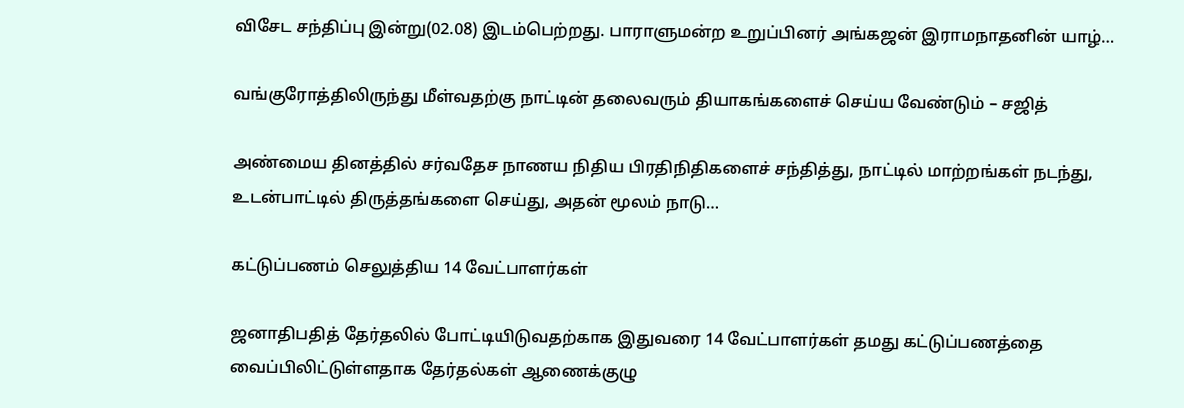விசேட சந்திப்பு இன்று(02.08) இடம்பெற்றது. பாராளுமன்ற உறுப்பினர் அங்கஜன் இராமநாதனின் யாழ்…

வங்குரோத்திலிருந்து மீள்வதற்கு நாட்டின் தலைவரும் தியாகங்களைச் செய்ய வேண்டும் – சஜித்

அண்மைய தினத்தில் சர்வதேச நாணய நிதிய பிரதிநிதிகளைச் சந்தித்து, நாட்டில் மாற்றங்கள் நடந்து, உடன்பாட்டில் திருத்தங்களை செய்து, அதன் மூலம் நாடு…

கட்டுப்பணம் செலுத்திய 14 வேட்பாளர்கள்

ஜனாதிபதித் தேர்தலில் போட்டியிடுவதற்காக இதுவரை 14 வேட்பாளர்கள் தமது கட்டுப்பணத்தை வைப்பிலிட்டுள்ளதாக தேர்தல்கள் ஆணைக்குழு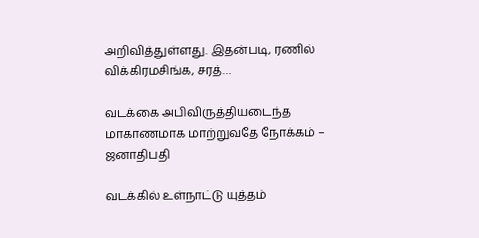அறிவித்துள்ளது. இதன்படி, ரணில் விக்கிரமசிங்க, சரத்…

வடக்கை அபிவிருத்தியடைந்த மாகாணமாக மாற்றுவதே நோக்கம் – ஜனாதிபதி

வடக்கில் உள்நாட்டு யுத்தம்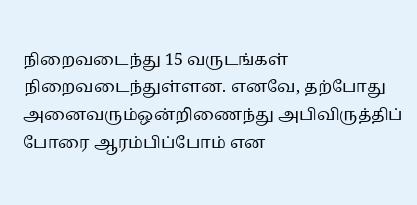நிறைவடைந்து 15 வருடங்கள் நிறைவடைந்துள்ளன. எனவே, தற்போது அனைவரும்ஒன்றிணைந்து அபிவிருத்திப் போரை ஆரம்பிப்போம் என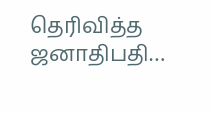தெரிவித்த ஜனாதிபதி…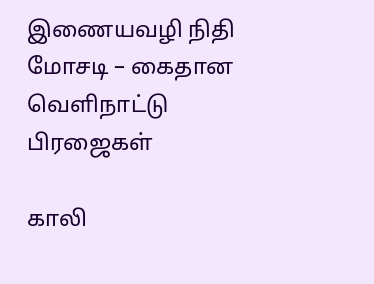இணையவழி நிதி மோசடி – கைதான வெளிநாட்டு பிரஜைகள்

காலி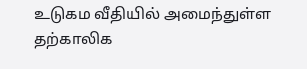உடுகம வீதியில் அமைந்துள்ள தற்காலிக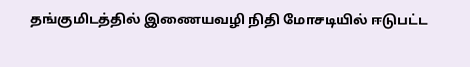தங்குமிடத்தில் இணையவழி நிதி மோசடியில் ஈடுபட்ட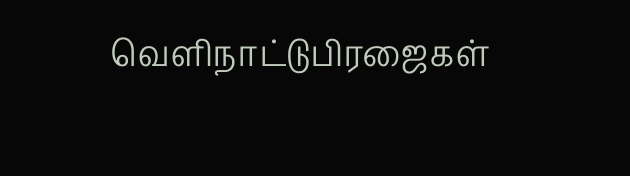வெளிநாட்டுபிரஜைகள்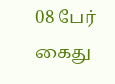08 பேர் கைது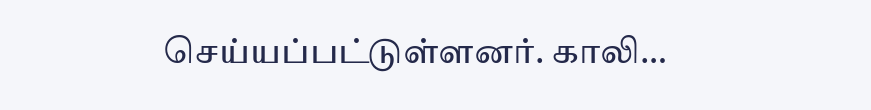செய்யப்பட்டுள்ளனர். காலி…